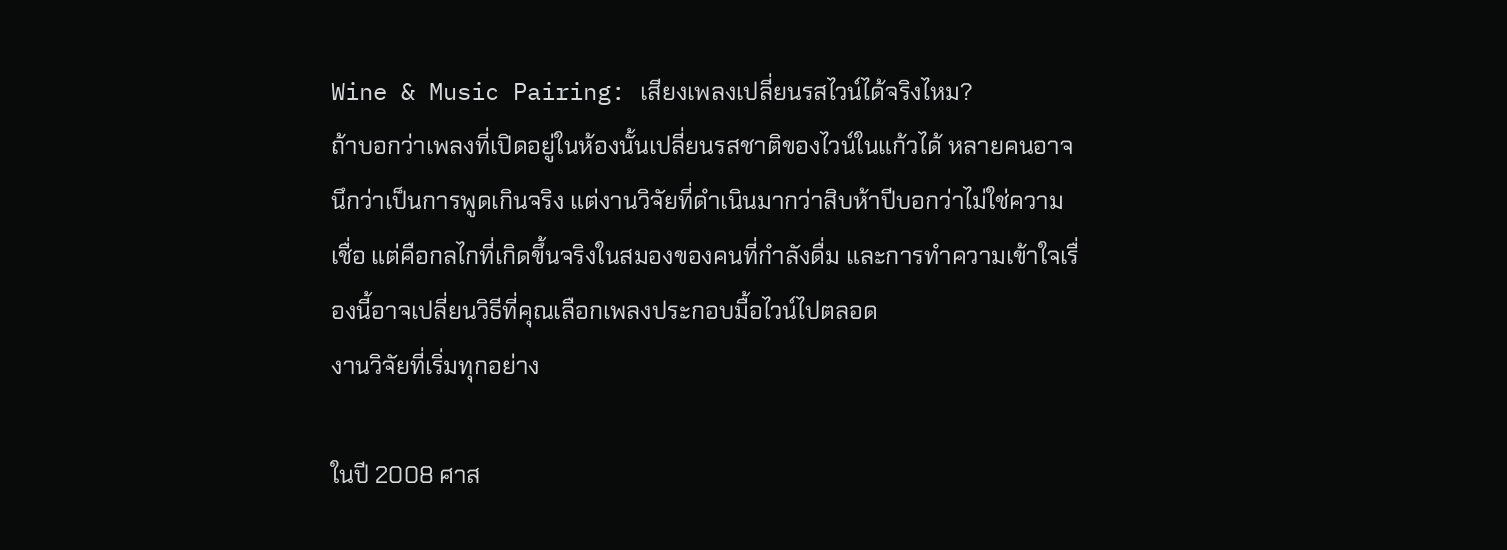Wine & Music Pairing: เสียงเพลงเปลี่ยนรสไวน์ได้จริงไหม?
ถ้าบอกว่าเพลงที่เปิดอยู่ในห้องนั้นเปลี่ยนรสชาติของไวน์ในแก้วได้ หลายคนอาจนึกว่าเป็นการพูดเกินจริง แต่งานวิจัยที่ดำเนินมากว่าสิบห้าปีบอกว่าไม่ใช่ความเชื่อ แต่คือกลไกที่เกิดขึ้นจริงในสมองของคนที่กำลังดื่ม และการทำความเข้าใจเรื่องนี้อาจเปลี่ยนวิธีที่คุณเลือกเพลงประกอบมื้อไวน์ไปตลอด
งานวิจัยที่เริ่มทุกอย่าง

ในปี 2008 ศาส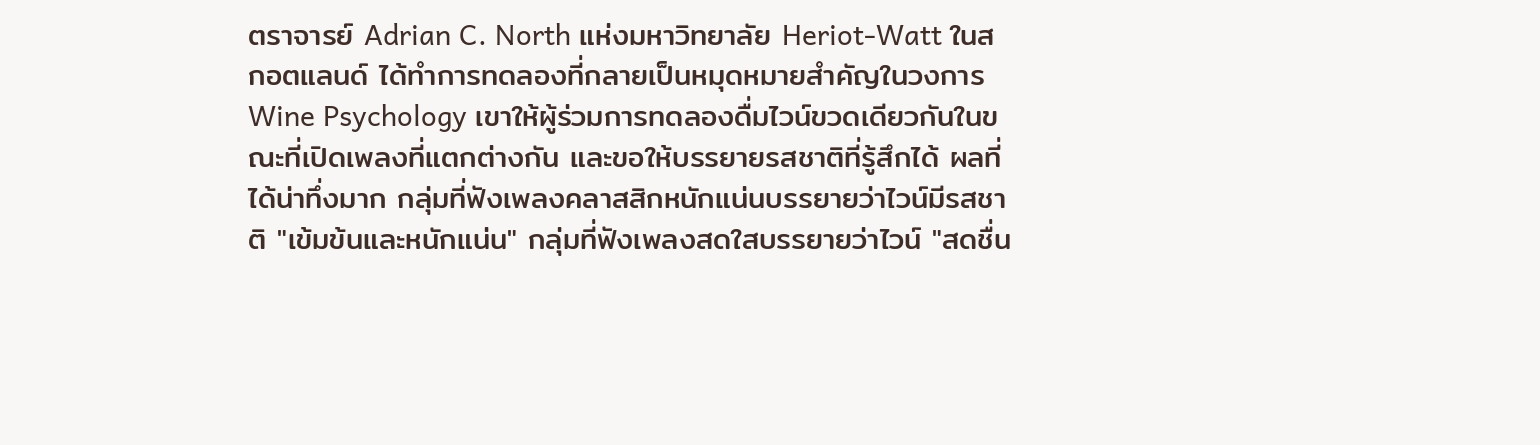ตราจารย์ Adrian C. North แห่งมหาวิทยาลัย Heriot-Watt ในสกอตแลนด์ ได้ทำการทดลองที่กลายเป็นหมุดหมายสำคัญในวงการ Wine Psychology เขาให้ผู้ร่วมการทดลองดื่มไวน์ขวดเดียวกันในขณะที่เปิดเพลงที่แตกต่างกัน และขอให้บรรยายรสชาติที่รู้สึกได้ ผลที่ได้น่าทึ่งมาก กลุ่มที่ฟังเพลงคลาสสิกหนักแน่นบรรยายว่าไวน์มีรสชาติ "เข้มข้นและหนักแน่น" กลุ่มที่ฟังเพลงสดใสบรรยายว่าไวน์ "สดชื่น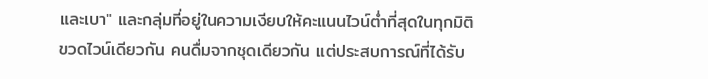และเบา" และกลุ่มที่อยู่ในความเงียบให้คะแนนไวน์ต่ำที่สุดในทุกมิติ
ขวดไวน์เดียวกัน คนดื่มจากชุดเดียวกัน แต่ประสบการณ์ที่ได้รับ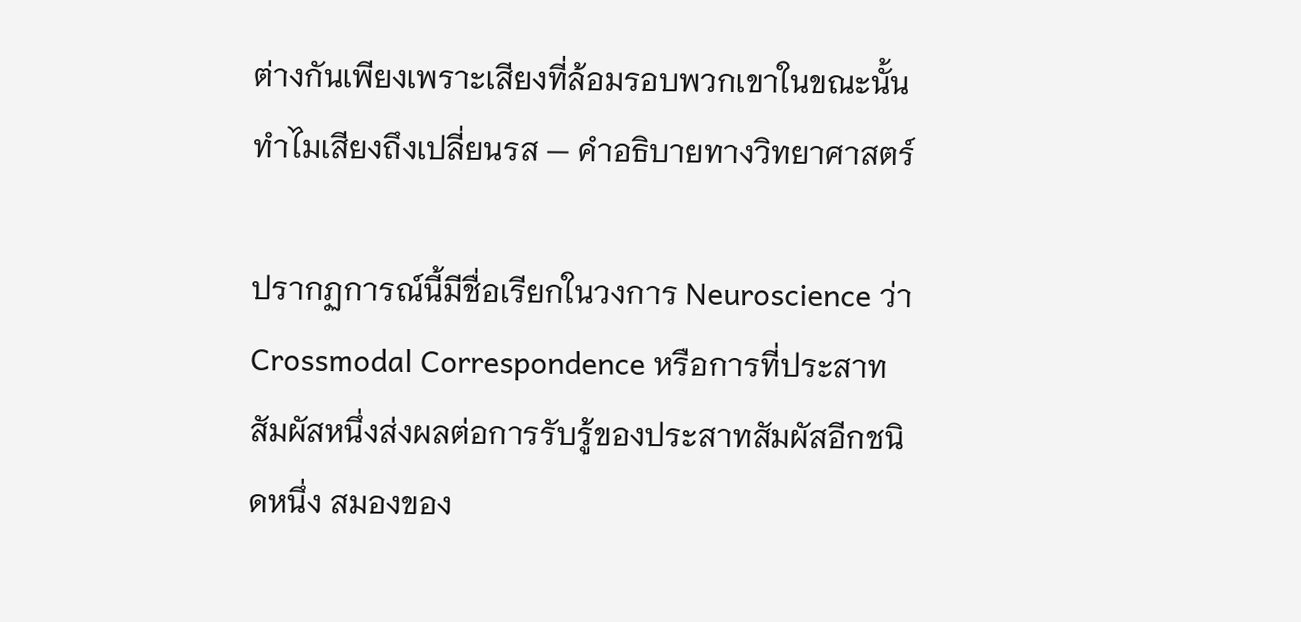ต่างกันเพียงเพราะเสียงที่ล้อมรอบพวกเขาในขณะนั้น
ทำไมเสียงถึงเปลี่ยนรส — คำอธิบายทางวิทยาศาสตร์

ปรากฏการณ์นี้มีชื่อเรียกในวงการ Neuroscience ว่า Crossmodal Correspondence หรือการที่ประสาทสัมผัสหนึ่งส่งผลต่อการรับรู้ของประสาทสัมผัสอีกชนิดหนึ่ง สมองของ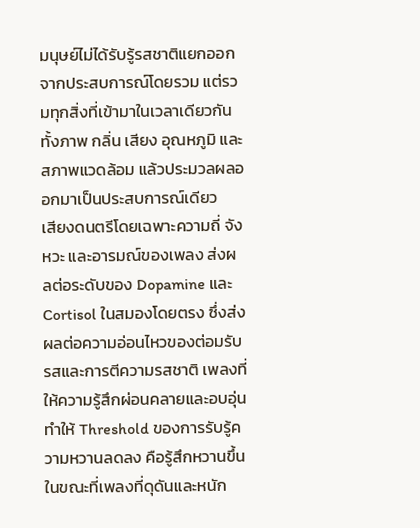มนุษย์ไม่ได้รับรู้รสชาติแยกออกจากประสบการณ์โดยรวม แต่รวมทุกสิ่งที่เข้ามาในเวลาเดียวกัน ทั้งภาพ กลิ่น เสียง อุณหภูมิ และสภาพแวดล้อม แล้วประมวลผลออกมาเป็นประสบการณ์เดียว
เสียงดนตรีโดยเฉพาะความถี่ จังหวะ และอารมณ์ของเพลง ส่งผลต่อระดับของ Dopamine และ Cortisol ในสมองโดยตรง ซึ่งส่งผลต่อความอ่อนไหวของต่อมรับรสและการตีความรสชาติ เพลงที่ให้ความรู้สึกผ่อนคลายและอบอุ่นทำให้ Threshold ของการรับรู้ความหวานลดลง คือรู้สึกหวานขึ้น ในขณะที่เพลงที่ดุดันและหนัก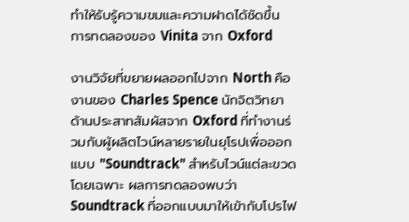ทำให้รับรู้ความขมและความฝาดได้ชัดขึ้น
การทดลองของ Vinita จาก Oxford

งานวิจัยที่ขยายผลออกไปจาก North คืองานของ Charles Spence นักจิตวิทยาด้านประสาทสัมผัสจาก Oxford ที่ทำงานร่วมกับผู้ผลิตไวน์หลายรายในยุโรปเพื่อออกแบบ "Soundtrack" สำหรับไวน์แต่ละขวดโดยเฉพาะ ผลการทดลองพบว่า Soundtrack ที่ออกแบบมาให้เข้ากับโปรไฟ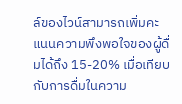ล์ของไวน์สามารถเพิ่มคะแนนความพึงพอใจของผู้ดื่มได้ถึง 15-20% เมื่อเทียบกับการดื่มในความ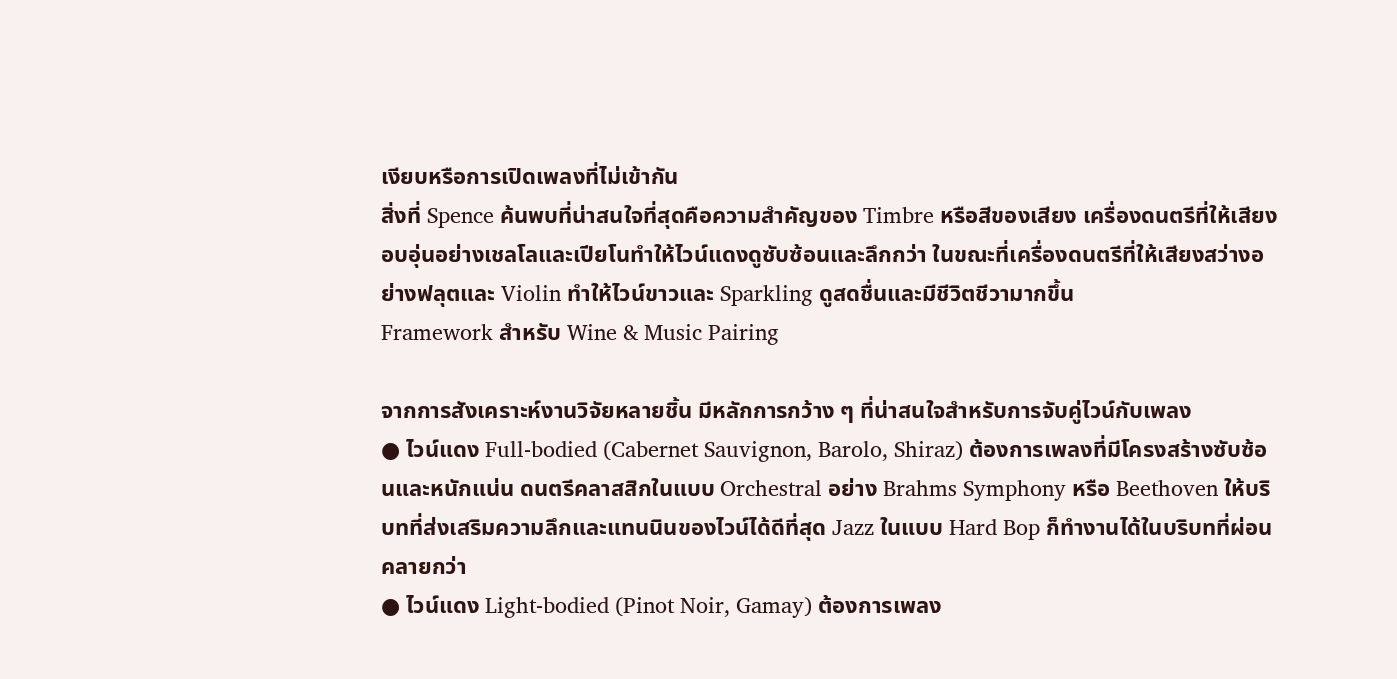เงียบหรือการเปิดเพลงที่ไม่เข้ากัน
สิ่งที่ Spence ค้นพบที่น่าสนใจที่สุดคือความสำคัญของ Timbre หรือสีของเสียง เครื่องดนตรีที่ให้เสียงอบอุ่นอย่างเชลโลและเปียโนทำให้ไวน์แดงดูซับซ้อนและลึกกว่า ในขณะที่เครื่องดนตรีที่ให้เสียงสว่างอย่างฟลุตและ Violin ทำให้ไวน์ขาวและ Sparkling ดูสดชื่นและมีชีวิตชีวามากขึ้น
Framework สำหรับ Wine & Music Pairing

จากการสังเคราะห์งานวิจัยหลายชิ้น มีหลักการกว้าง ๆ ที่น่าสนใจสำหรับการจับคู่ไวน์กับเพลง
● ไวน์แดง Full-bodied (Cabernet Sauvignon, Barolo, Shiraz) ต้องการเพลงที่มีโครงสร้างซับซ้อนและหนักแน่น ดนตรีคลาสสิกในแบบ Orchestral อย่าง Brahms Symphony หรือ Beethoven ให้บริบทที่ส่งเสริมความลึกและแทนนินของไวน์ได้ดีที่สุด Jazz ในแบบ Hard Bop ก็ทำงานได้ในบริบทที่ผ่อนคลายกว่า
● ไวน์แดง Light-bodied (Pinot Noir, Gamay) ต้องการเพลง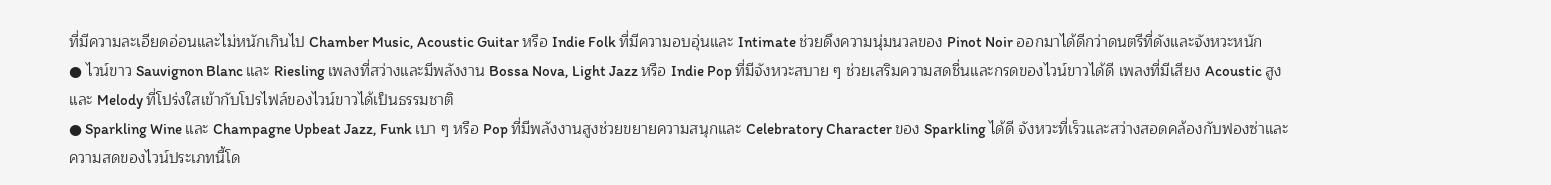ที่มีความละเอียดอ่อนและไม่หนักเกินไป Chamber Music, Acoustic Guitar หรือ Indie Folk ที่มีความอบอุ่นและ Intimate ช่วยดึงความนุ่มนวลของ Pinot Noir ออกมาได้ดีกว่าดนตรีที่ดังและจังหวะหนัก
● ไวน์ขาว Sauvignon Blanc และ Riesling เพลงที่สว่างและมีพลังงาน Bossa Nova, Light Jazz หรือ Indie Pop ที่มีจังหวะสบาย ๆ ช่วยเสริมความสดชื่นและกรดของไวน์ขาวได้ดี เพลงที่มีเสียง Acoustic สูงและ Melody ที่โปร่งใสเข้ากับโปรไฟล์ของไวน์ขาวได้เป็นธรรมชาติ
● Sparkling Wine และ Champagne Upbeat Jazz, Funk เบา ๆ หรือ Pop ที่มีพลังงานสูงช่วยขยายความสนุกและ Celebratory Character ของ Sparkling ได้ดี จังหวะที่เร็วและสว่างสอดคล้องกับฟองซ่าและความสดของไวน์ประเภทนี้โด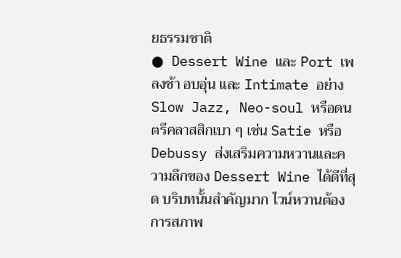ยธรรมชาติ
● Dessert Wine และ Port เพลงช้า อบอุ่น และ Intimate อย่าง Slow Jazz, Neo-soul หรือดนตรีคลาสสิกเบา ๆ เช่น Satie หรือ Debussy ส่งเสริมความหวานและความลึกของ Dessert Wine ได้ดีที่สุด บริบทนั้นสำคัญมาก ไวน์หวานต้องการสภาพ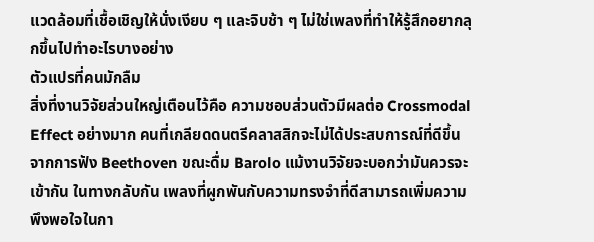แวดล้อมที่เชื้อเชิญให้นั่งเงียบ ๆ และจิบช้า ๆ ไม่ใช่เพลงที่ทำให้รู้สึกอยากลุกขึ้นไปทำอะไรบางอย่าง
ตัวแปรที่คนมักลืม
สิ่งที่งานวิจัยส่วนใหญ่เตือนไว้คือ ความชอบส่วนตัวมีผลต่อ Crossmodal Effect อย่างมาก คนที่เกลียดดนตรีคลาสสิกจะไม่ได้ประสบการณ์ที่ดีขึ้นจากการฟัง Beethoven ขณะดื่ม Barolo แม้งานวิจัยจะบอกว่ามันควรจะเข้ากัน ในทางกลับกัน เพลงที่ผูกพันกับความทรงจำที่ดีสามารถเพิ่มความพึงพอใจในกา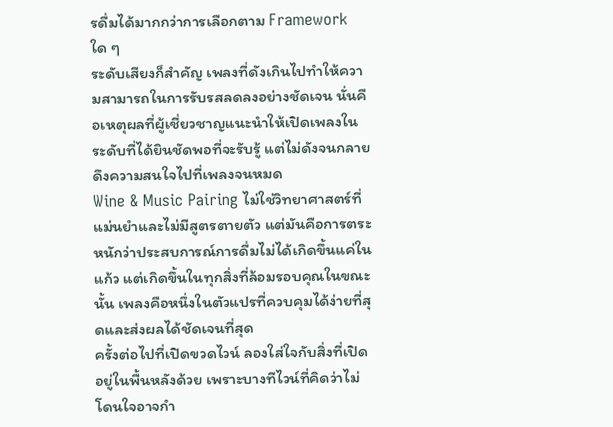รดื่มได้มากกว่าการเลือกตาม Framework ใด ๆ
ระดับเสียงก็สำคัญ เพลงที่ดังเกินไปทำให้ความสามารถในการรับรสลดลงอย่างชัดเจน นั่นคือเหตุผลที่ผู้เชี่ยวชาญแนะนำให้เปิดเพลงในระดับที่ได้ยินชัดพอที่จะรับรู้ แต่ไม่ดังจนกลายดึงความสนใจไปที่เพลงจนหมด
Wine & Music Pairing ไม่ใช่วิทยาศาสตร์ที่แม่นยำและไม่มีสูตรตายตัว แต่มันคือการตระหนักว่าประสบการณ์การดื่มไม่ได้เกิดขึ้นแค่ในแก้ว แต่เกิดขึ้นในทุกสิ่งที่ล้อมรอบคุณในขณะนั้น เพลงคือหนึ่งในตัวแปรที่ควบคุมได้ง่ายที่สุดและส่งผลได้ชัดเจนที่สุด
ครั้งต่อไปที่เปิดขวดไวน์ ลองใส่ใจกับสิ่งที่เปิดอยู่ในพื้นหลังด้วย เพราะบางทีไวน์ที่คิดว่าไม่โดนใจอาจกำ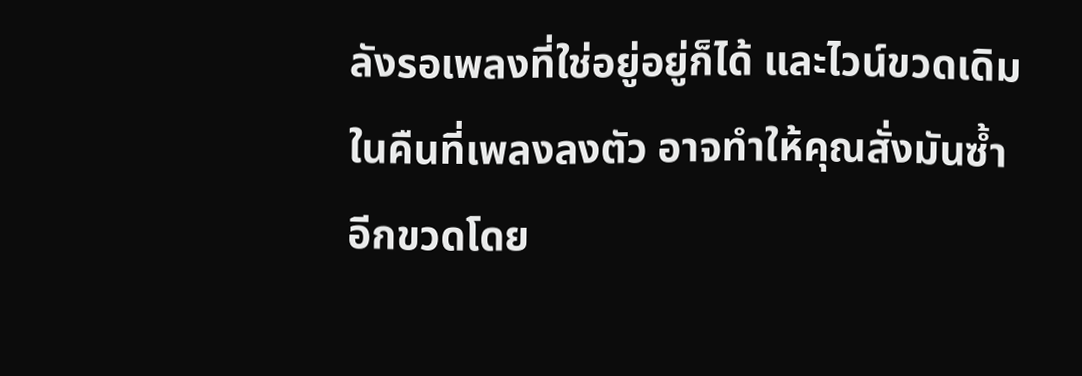ลังรอเพลงที่ใช่อยู่อยู่ก็ได้ และไวน์ขวดเดิมในคืนที่เพลงลงตัว อาจทำให้คุณสั่งมันซ้ำอีกขวดโดย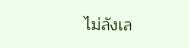ไม่ลังเล